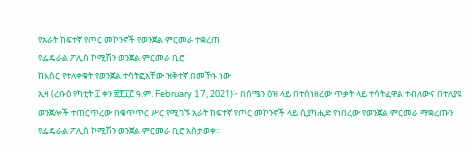የአራት ከፍተኛ የጦር መኮንኖች የወንጀል ምርመራ ተቋረጠ
የፌዴራል ፖሊስ ኮሚሽን ወንጀል ምርመራ ቢሮ
ከእስር የተለቀቁት የወንጀል ተሳትፎአቸው ዝቅተኛ በመኾኑ ነው
ኢዛ (ረቡዕ የካቲት ፲ ቀን ፳፻፲፫ ዓ.ም. February 17, 2021)፦ በሰሜን ዕዝ ላይ በተሰነዘረው ጥቃት ላይ ተሳትፈዋል ተብለውና በተለያዩ ወንጀሎች ተጠርጥረው በቁጥጥር ሥር የሚገኙ አራት ከፍተኛ የጦር መኮንኖች ላይ ሲያካሒድ የነበረው የወንጀል ምርመራ ማቋረጡን የፌዴራል ፖሊስ ኮሚሽን ወንጀል ምርመራ ቢሮ አስታወቀ።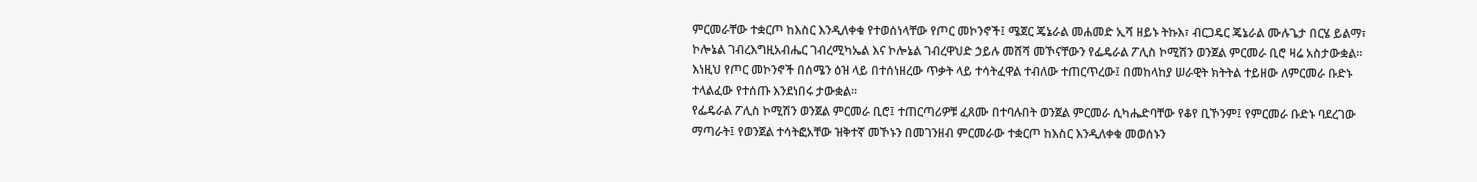ምርመራቸው ተቋርጦ ከእስር እንዲለቀቁ የተወሰነላቸው የጦር መኮንኖች፤ ሜጀር ጄኔራል መሐመድ ኢሻ ዘይኑ ትኩእ፣ ብርጋዴር ጄኔራል ሙሉጌታ በርሄ ይልማ፣ ኮሎኔል ገብረእግዚአብሔር ገብረሚካኤል እና ኮሎኔል ገብረዋህድ ኃይሉ መሸሻ መኾናቸውን የፌዴራል ፖሊስ ኮሚሽን ወንጀል ምርመራ ቢሮ ዛሬ አስታውቋል። እነዚህ የጦር መኮንኖች በሰሜን ዕዝ ላይ በተሰነዘረው ጥቃት ላይ ተሳትፈዋል ተብለው ተጠርጥረው፤ በመከላከያ ሠራዊት ክትትል ተይዘው ለምርመራ ቡድኑ ተላልፈው የተሰጡ እንደነበሩ ታውቋል።
የፌዴራል ፖሊስ ኮሚሽን ወንጀል ምርመራ ቢሮ፤ ተጠርጣሪዎቹ ፈጸሙ በተባሉበት ወንጀል ምርመራ ሲካሔድባቸው የቆየ ቢኾንም፤ የምርመራ ቡድኑ ባደረገው ማጣራት፤ የወንጀል ተሳትፎአቸው ዝቅተኛ መኾኑን በመገንዘብ ምርመራው ተቋርጦ ከእስር እንዲለቀቁ መወሰኑን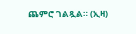ጨምሮ ገልጿል። (ኢዛ)